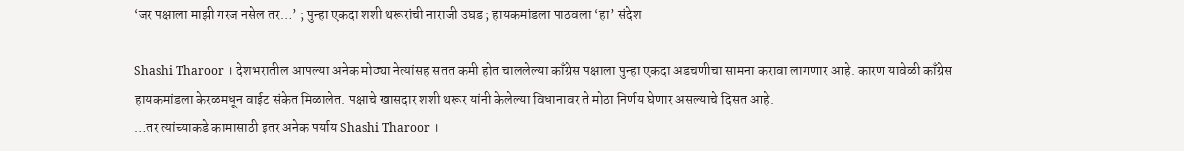‘जर पक्षाला माझी गरज नसेल तर…’ ; पुन्हा एकदा शशी थरूरांची नाराजी उघड ; हायकमांडला पाठवला ‘हा’ संदेश

Shashi Tharoor । देशभरातील आपल्या अनेक मोठ्या नेत्यांसह सतत कमी होत चाललेल्या काँग्रेस पक्षाला पुन्हा एकदा अडचणीचा सामना करावा लागणार आहे. कारण यावेळी काँग्रेस हायकमांडला केरळमधून वाईट संकेत मिळालेत. पक्षाचे खासदार शशी थरूर यांनी केलेल्या विधानावर ते मोठा निर्णय घेणार असल्याचे दिसत आहे.
…तर त्यांच्याकडे कामासाठी इतर अनेक पर्याय Shashi Tharoor ।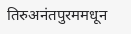तिरुअनंतपुरममधून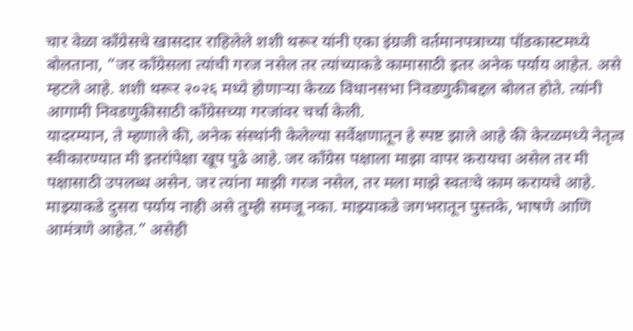चार वेळा काँग्रेसचे खासदार राहिलेले शशी थरूर यांनी एका इंग्रजी वर्तमानपत्राच्या पॉडकास्टमध्ये बोलताना, “जर काँग्रेसला त्यांची गरज नसेल तर त्यांच्याकडे कामासाठी इतर अनेक पर्याय आहेत. असे म्हटले आहे. शशी थरूर २०२६ मध्ये होणाऱ्या केरळ विधानसभा निवडणुकीबद्दल बोलत होते. त्यांनी आगामी निवडणुकीसाठी काँग्रेसच्या गरजांवर चर्चा केली.
यादरम्यान, ते म्हणाले की, अनेक संस्थांनी केलेल्या सर्वेक्षणातून हे स्पष्ट झाले आहे की केरळमध्ये नेतृत्व स्वीकारण्यात मी इतरांपेक्षा खूप पुढे आहे. जर काँग्रेस पक्षाला माझा वापर करायचा असेल तर मी पक्षासाठी उपलब्ध असेन. जर त्यांना माझी गरज नसेल, तर मला माझे स्वतःचे काम करायचे आहे. माझ्याकडे दुसरा पर्याय नाही असे तुम्ही समजू नका. माझ्याकडे जगभरातून पुस्तके, भाषणे आणि आमंत्रणे आहेत.” असेही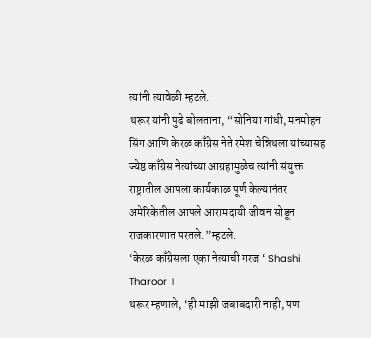त्यांनी त्यावेळी म्हटले.
थरूर यांनी पुढे बोलताना, “सोनिया गांधी, मनमोहन सिंग आणि केरळ काँग्रेस नेते रमेश चेन्निथला यांच्यासह ज्येष्ठ काँग्रेस नेत्यांच्या आग्रहामुळेच त्यांनी संयुक्त राष्ट्रातील आपला कार्यकाळ पूर्ण केल्यानंतर अमेरिकेतील आपले आरामदायी जीवन सोडून राजकारणात परतले.”म्हटले.
‘केरळ काँग्रेसला एका नेत्याची गरज ‘ Shashi Tharoor ।
थरूर म्हणाले, ‘ही माझी जबाबदारी नाही, पण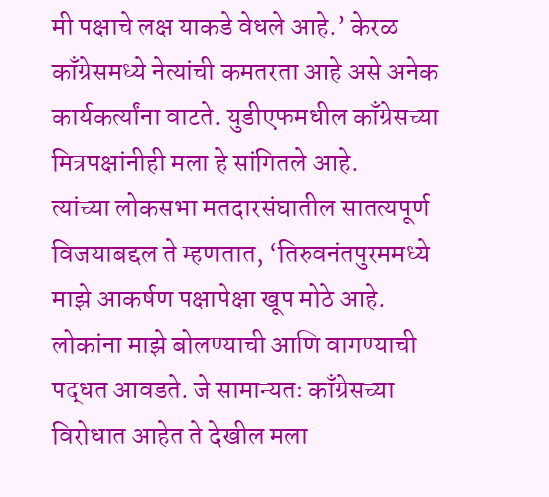मी पक्षाचे लक्ष याकडे वेधले आहे.’ केरळ काँग्रेसमध्ये नेत्यांची कमतरता आहे असे अनेक कार्यकर्त्यांना वाटते. युडीएफमधील काँग्रेसच्या मित्रपक्षांनीही मला हे सांगितले आहे.
त्यांच्या लोकसभा मतदारसंघातील सातत्यपूर्ण विजयाबद्दल ते म्हणतात, ‘तिरुवनंतपुरममध्ये माझे आकर्षण पक्षापेक्षा खूप मोठे आहे. लोकांना माझे बोलण्याची आणि वागण्याची पद्धत आवडते. जे सामान्यतः काँग्रेसच्या विरोधात आहेत ते देखील मला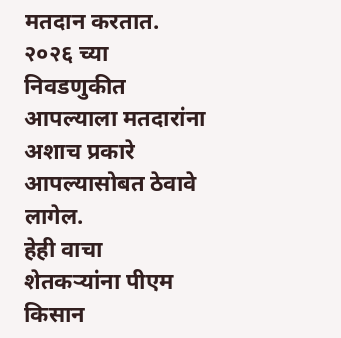मतदान करतात. २०२६ च्या निवडणुकीत आपल्याला मतदारांना अशाच प्रकारे आपल्यासोबत ठेवावे लागेल.
हेही वाचा
शेतकऱ्यांना पीएम किसान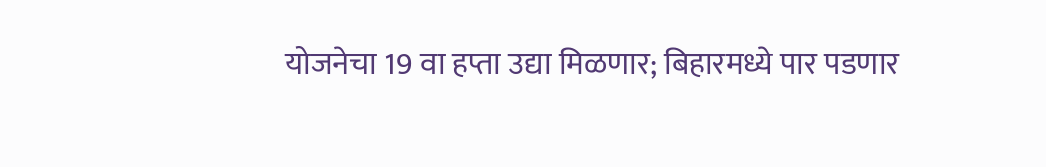योजनेचा 19 वा हप्ता उद्या मिळणार; बिहारमध्ये पार पडणार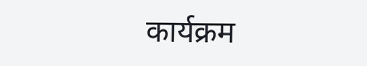कार्यक्रम